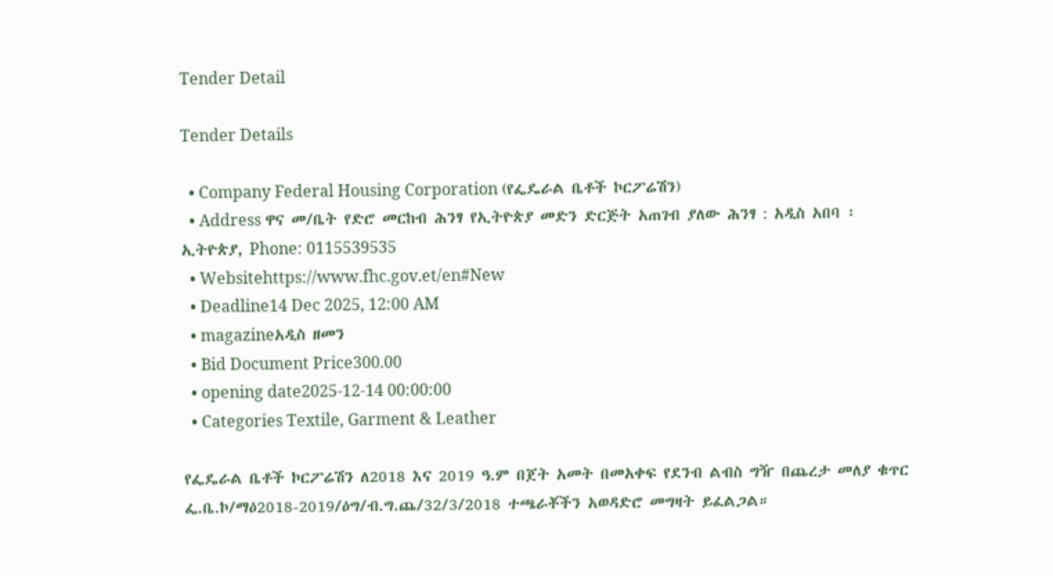Tender Detail

Tender Details

  • Company Federal Housing Corporation (የፌዴራል ቤቶች ኮርፖሬሽን)
  • Address ዋና መ/ቤት የድሮ መርከብ ሕንፃ የኢትዮጵያ መድን ድርጅት አጠገብ ያለው ሕንፃ : አዲስ አበባ ፡ ኢትዮጵያ, Phone: 0115539535
  • Websitehttps://www.fhc.gov.et/en#New
  • Deadline14 Dec 2025, 12:00 AM
  • magazineአዲስ ዘመን
  • Bid Document Price300.00
  • opening date2025-12-14 00:00:00
  • Categories Textile, Garment & Leather

የፌዴራል ቤቶች ኮርፖሬሽን ለ2018 እና 2019 ዓ.ም በጀት አመት በመአቀፍ የደንብ ልብስ ግዥ በጨረታ መለያ ቁጥር ፌ.ቤ.ኮ/ማዕ2018-2019/ዕግ/ብ.ግ.ጨ/32/3/2018 ተጫራቾችን አወዳድሮ መግዛት ይፈልጋል።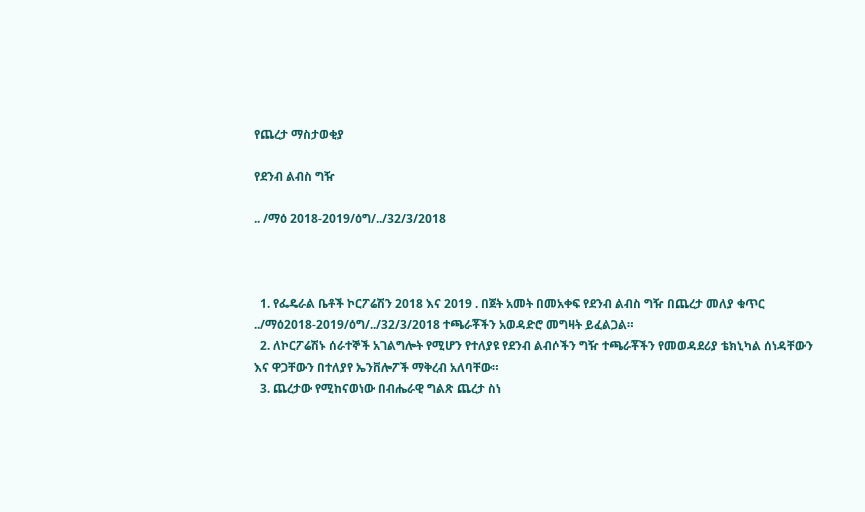የጨረታ ማስታወቂያ

የደንብ ልብስ ግዥ

.. /ማዕ 2018-2019/ዕግ/../32/3/2018



  1. የፌዴራል ቤቶች ኮርፖሬሽን 2018 እና 2019 . በጀት አመት በመአቀፍ የደንብ ልብስ ግዥ በጨረታ መለያ ቁጥር ../ማዕ2018-2019/ዕግ/../32/3/2018 ተጫራቾችን አወዳድሮ መግዛት ይፈልጋል።
  2. ለኮርፖሬሽኑ ሰራተኞች አገልግሎት የሚሆን የተለያዩ የደንብ ልብሶችን ግዥ ተጫራቾችን የመወዳደሪያ ቴክኒካል ሰነዳቸውን እና ዋጋቸውን በተለያየ ኤንቨሎፖች ማቅረብ አለባቸው።
  3. ጨረታው የሚከናወነው በብሔራዊ ግልጽ ጨረታ ስነ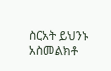ስርአት ይህንኑ አስመልክቶ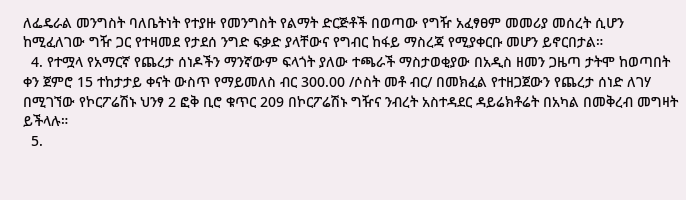ለፌዴራል መንግስት ባለቤትነት የተያዙ የመንግስት የልማት ድርጅቶች በወጣው የግዥ አፈፃፀም መመሪያ መሰረት ሲሆን ከሚፈለገው ግዥ ጋር የተዛመደ የታደሰ ንግድ ፍቃድ ያላቸውና የግብር ከፋይ ማስረጃ የሚያቀርቡ መሆን ይኖርበታል።
  4. የተሟላ የአማርኛ የጨረታ ሰነዶችን ማንኛውም ፍላጎት ያለው ተጫራች ማስታወቂያው በአዲስ ዘመን ጋዜጣ ታትሞ ከወጣበት ቀን ጀምሮ 15 ተከታታይ ቀናት ውስጥ የማይመለስ ብር 300.00 /ሶስት መቶ ብር/ በመክፈል የተዘጋጀውን የጨረታ ሰነድ ለገሃ በሚገኘው የኮርፖሬሽኑ ህንፃ 2 ፎቅ ቢሮ ቁጥር 209 በኮርፖሬሽኑ ግዥና ንብረት አስተዳደር ዳይሬክቶሬት በአካል በመቅረብ መግዛት ይችላሉ።
  5.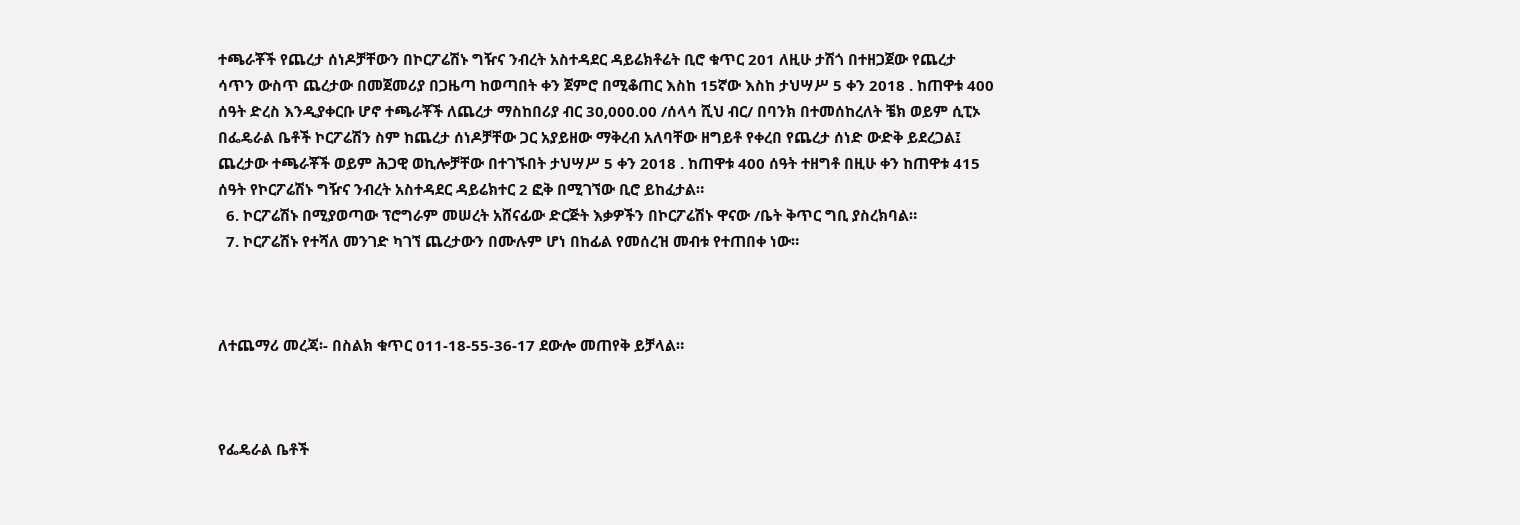ተጫራቾች የጨረታ ሰነዶቻቸውን በኮርፖሬሽኑ ግዥና ንብረት አስተዳደር ዳይሬክቶሬት ቢሮ ቁጥር 201 ለዚሁ ታሽጎ በተዘጋጀው የጨረታ ሳጥን ውስጥ ጨረታው በመጀመሪያ በጋዜጣ ከወጣበት ቀን ጀምሮ በሚቆጠር እስከ 15ኛው እስከ ታህሣሥ 5 ቀን 2018 . ከጠዋቱ 400 ሰዓት ድረስ እንዲያቀርቡ ሆኖ ተጫራቾች ለጨረታ ማስከበሪያ ብር 30,000.00 /ሰላሳ ሺህ ብር/ በባንክ በተመሰከረለት ቼክ ወይም ሲፒኦ በፌዴራል ቤቶች ኮርፖሬሽን ስም ከጨረታ ሰነዶቻቸው ጋር አያይዘው ማቅረብ አለባቸው ዘግይቶ የቀረበ የጨረታ ሰነድ ውድቅ ይደረጋል፤ ጨረታው ተጫራቾች ወይም ሕጋዊ ወኪሎቻቸው በተገኙበት ታህሣሥ 5 ቀን 2018 . ከጠዋቱ 400 ሰዓት ተዘግቶ በዚሁ ቀን ከጠዋቱ 415 ሰዓት የኮርፖሬሽኑ ግዥና ንብረት አስተዳደር ዳይሬክተር 2 ፎቅ በሚገኘው ቢሮ ይከፈታል።
  6. ኮርፖሬሽኑ በሚያወጣው ፕሮግራም መሠረት አሸናፊው ድርጅት እቃዎችን በኮርፖሬሽኑ ዋናው /ቤት ቅጥር ግቢ ያስረክባል።
  7. ኮርፖሬሽኑ የተሻለ መንገድ ካገኘ ጨረታውን በሙሉም ሆነ በከፊል የመሰረዝ መብቱ የተጠበቀ ነው።



ለተጨማሪ መረጃ፡- በስልክ ቁጥር 011-18-55-36-17 ደውሎ መጠየቅ ይቻላል።



የፌዴራል ቤቶች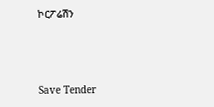ኮርፖሬሽን



Save Tender